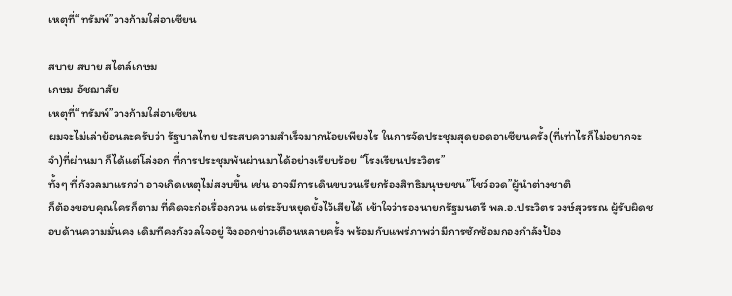เหตุที่“ทรัมพ์”วางก้ามใส่อาเซียน

สบาย สบาย สไตล์เกษม
เกษม อัชฌาสัย
เหตุที่“ทรัมพ์”วางก้ามใส่อาเซียน
ผมจะไม่เล่าย้อนละครับว่า รัฐบาลไทย ประสบความสำเร็จมากน้อยเพียงไร ในการจัดประชุมสุดยอดอาเซียนครั้ง(ที่เท่าไรก็ไม่อยากจะจำ)ที่ผ่านมา ก็ได้แต่โล่งอก ที่การประชุมพ้นผ่านมาได้อย่างเรียบร้อย “โรงเรียนประวิตร”
ทั้งๆ ที่กังวลมาแรกว่า อาจเกิดเหตุไม่สงบขึ้น เช่น อาจมีการเดินขบวนเรียกร้องสิทธิมนุษยชน”โชว์อวด”ผู้นำต่างชาติ
ก็ต้องขอบคุณใครก็ตาม ที่คิดจะก่อเรื่องกวน แต่ระงับหยุดยั้งไว้เสียได้ เข้าใจว่ารองนายกรัฐมนตรี พล.อ.ประวิตร วงษ์สุวรรณ ผู้รับผิดชอบด้านความมั่นคง เดิมทีคงกังวลใจอยู่ จึงออกข่าวเตือนหลายครั้ง พร้อมกับแพร่ภาพว่ามีการซักซ้อมกองกำลังป้อง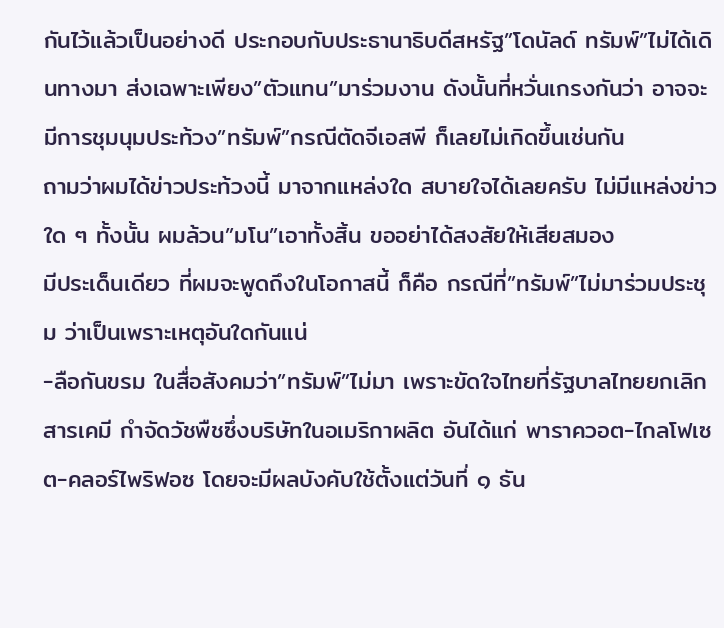กันไว้แล้วเป็นอย่างดี ประกอบกับประธานาธิบดีสหรัฐ”โดนัลด์ ทรัมพ์”ไม่ได้เดินทางมา ส่งเฉพาะเพียง”ตัวแทน”มาร่วมงาน ดังนั้นที่หวั่นเกรงกันว่า อาจจะมีการชุมนุมประท้วง”ทรัมพ์”กรณีตัดจีเอสพี ก็เลยไม่เกิดขึ้นเช่นกัน
ถามว่าผมได้ข่าวประท้วงนี้ มาจากแหล่งใด สบายใจได้เลยครับ ไม่มีแหล่งข่าวใด ๆ ทั้งนั้น ผมล้วน”มโน”เอาทั้งสิ้น ขออย่าได้สงสัยให้เสียสมอง
มีประเด็นเดียว ที่ผมจะพูดถึงในโอกาสนี้ ก็คือ กรณีที่”ทรัมพ์”ไม่มาร่วมประชุม ว่าเป็นเพราะเหตุอันใดกันแน่
-ลือกันขรม ในสื่อสังคมว่า”ทรัมพ์”ไม่มา เพราะขัดใจไทยที่รัฐบาลไทยยกเลิกสารเคมี กำจัดวัชพืชซึ่งบริษัทในอเมริกาผลิต อันได้แก่ พาราควอต-ไกลโฟเซต-คลอร์ไพริฟอซ โดยจะมีผลบังคับใช้ตั้งแต่วันที่ ๑ ธัน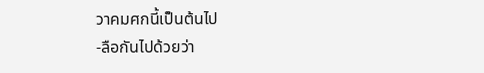วาคมศกนี้เป็นต้นไป
-ลือกันไปด้วยว่า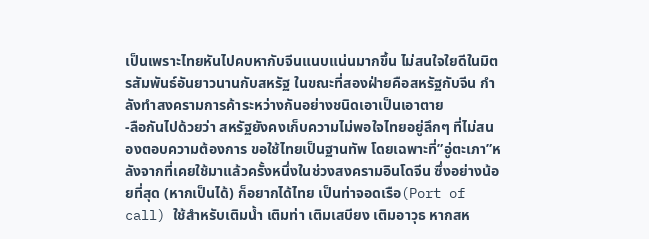เป็นเพราะไทยหันไปคบหากับจีนแนบแน่นมากขึ้น ไม่สนใจใยดีในมิตรสัมพันธ์อันยาวนานกับสหรัฐ ในขณะที่สองฝ่ายคือสหรัฐกับจีน กำลังทำสงครามการค้าระหว่างกันอย่างชนิดเอาเป็นเอาตาย
-ลือกันไปด้วยว่า สหรัฐยังคงเก็บความไม่พอใจไทยอยู่ลึกๆ ที่ไม่สนองตอบความต้องการ ขอใช้ไทยเป็นฐานทัพ โดยเฉพาะที่”อู่ตะเภา”หลังจากที่เคยใช้มาแล้วครั้งหนึ่งในช่วงสงครามอินโดจีน ซึ่งอย่างน้อยที่สุด (หากเป็นได้) ก็อยากได้ไทย เป็นท่าจอดเรือ(Port of call) ใช้สำหรับเติมน้ำ เติมท่า เติมเสบียง เติมอาวุธ หากสห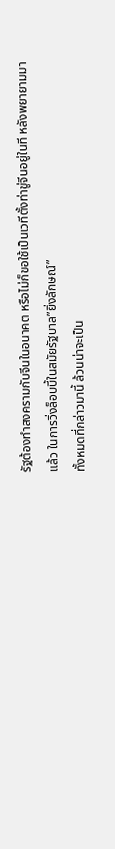รัฐต้องทำสงครามกับจีนในอนาคต หรือไม่ก็ขอใช้เป็นเวทีตั้งท่าขู่จีนอยู่ในที หลังพยายามมาแล้ว ในการวิ่งล็อบบี้ในสมัยรัฐบาล”ยิ่งลักษณ์”
ทั้งหมดที่กล่าวมานี้ ล้วนน่าจะเป็น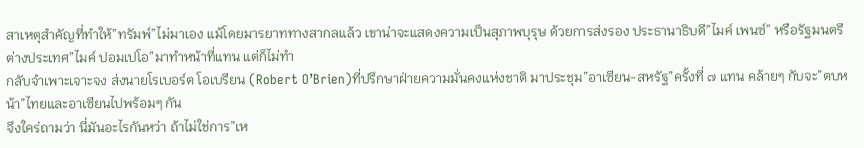สาเหตุสำคัญที่ทำให้”ทรัมพ์”ไม่มาเอง แม้โดยมารยาททางสากลแล้ว เขาน่าจะแสดงความเป็นสุภาพบุรุษ ด้วยการส่งรอง ประธานาธิบดี”ไมค์ เพนซ์” หรือรัฐมนตรีต่างประเทศ”ไมค์ ปอมเปโอ”มาทำหน้าที่แทน แต่ก็ไม่ทำ
กลับจำเพาะเจาะจง ส่งนายโรเบอร์ต โอเบรียน (Robert O’Brien)ที่ปรึกษาฝ่ายความมั่นคงแห่งชาติ มาประชุม”อาเซียน-สหรัฐ”ครั้งที่ ๗ แทน คล้ายๆ กับจะ”ตบหน้า”ไทยและอาเซียนไปพร้อมๆ กัน
จึงใคร่ถามว่า นี่มันอะไรกันหว่า ถ้าไม่ใช่การ”เห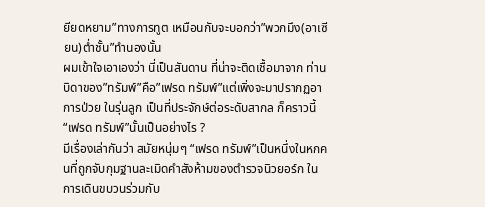ยียดหยาม”ทางการทูต เหมือนกับจะบอกว่า”พวกมึง(อาเซียน)ต่ำชั้น”ทำนองนั้น
ผมเข้าใจเอาเองว่า นี่เป็นสันดาน ที่น่าจะติดเชื้อมาจาก ท่านบิดาของ”ทรัมพ์”คือ”เฟรด ทรัมพ์”แต่เพิ่งจะมาปรากฏอาการป่วย ในรุ่นลูก เป็นที่ประจักษ์ต่อระดับสากล ก็คราวนี้
“เฟรด ทรัมพ์”นั้นเป็นอย่างไร ?
มีเรื่องเล่ากันว่า สมัยหนุ่มๆ “เฟรด ทรัมพ์”เป็นหนึ่งในหกคนที่ถูกจับกุมฐานละเมิดคำสังห้ามของตำรวจนิวยอร์ก ในการเดินขบวนร่วมกับ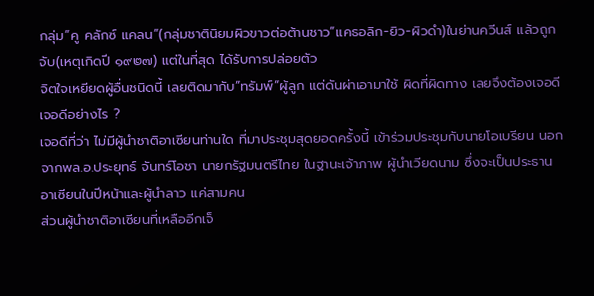กลุ่ม”คู คลักซ์ แคลน”(กลุ่มชาตินิยมผิวขาวต่อต้านชาว”แคธอลิก-ยิว-ผิวดำ)ในย่านควีนส์ แล้วถูกจับ(เหตุเกิดปี ๑๙๒๗) แต่ในที่สุด ได้รับการปล่อยตัว
จิตใจเหยียดผู้อื่นชนิดนี้ เลยติดมากับ”ทรัมพ์”ผู้ลูก แต่ดันผ่าเอามาใช้ ผิดที่ผิดทาง เลยจึงต้องเจอดี
เจอดีอย่างไร ?
เจอดีที่ว่า ไม่มีผู้นำชาติอาเซียนท่านใด ที่มาประชุมสุดยอดครั้งนี้ เข้าร่วมประชุมกับนายโอเบรียน นอกจากพล.อ.ประยุทธ์ จันทร์โอชา นายกรัฐมนตรีไทย ในฐานะเจ้าภาพ ผู้นำเวียดนาม ซึ่งจะเป็นประธานอาเซียนในปีหน้าและผู้นำลาว แค่สามคน
ส่วนผู้นำชาติอาเซียนที่เหลืออีกเจ็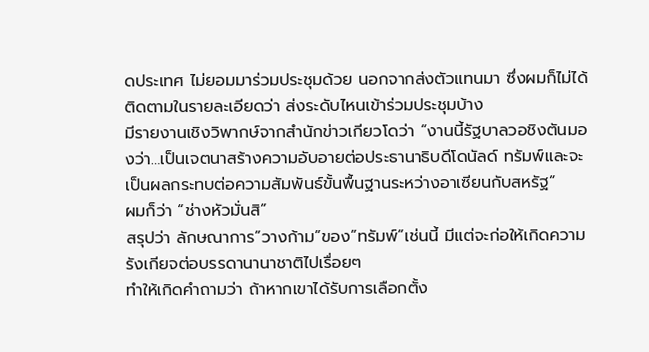ดประเทศ ไม่ยอมมาร่วมประชุมด้วย นอกจากส่งตัวแทนมา ซึ่งผมก็ไม่ได้ติดตามในรายละเอียดว่า ส่งระดับไหนเข้าร่วมประชุมบ้าง
มีรายงานเชิงวิพากษ์จากสำนักข่าวเกียวโดว่า “งานนี้รัฐบาลวอชิงตันมองว่า…เป็นเจตนาสร้างความอับอายต่อประธานาธิบดีโดนัลด์ ทรัมพ์และจะเป็นผลกระทบต่อความสัมพันธ์ขั้นพื้นฐานระหว่างอาเซียนกับสหรัฐ”
ผมก็ว่า “ช่างหัวมั่นสิ”
สรุปว่า ลักษณาการ”วางก้าม”ของ”ทรัมพ์”เช่นนี้ มีแต่จะก่อให้เกิดความรังเกียจต่อบรรดานานาชาติไปเรื่อยๆ
ทำให้เกิดคำถามว่า ถ้าหากเขาได้รับการเลือกตั้ง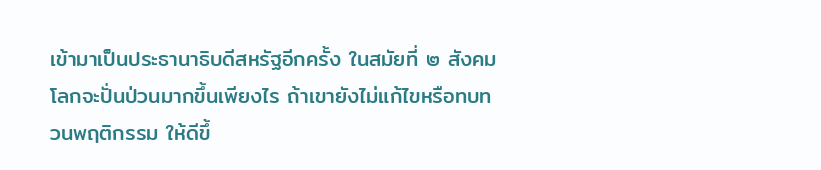เข้ามาเป็นประธานาธิบดีสหรัฐอีกครั้ง ในสมัยที่ ๒ สังคมโลกจะปั่นป่วนมากขึ้นเพียงไร ถ้าเขายังไม่แก้ไขหรือทบทวนพฤติกรรม ให้ดีขึ้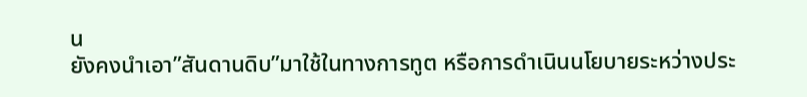น
ยังคงนำเอา”สันดานดิบ”มาใช้ในทางการทูต หรือการดำเนินนโยบายระหว่างประ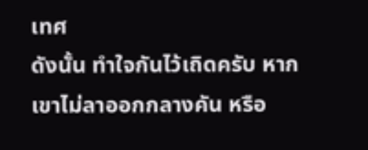เทศ
ดังนั้น ทำใจกันไว้เถิดครับ หากเขาไม่ลาออกกลางคัน หรือ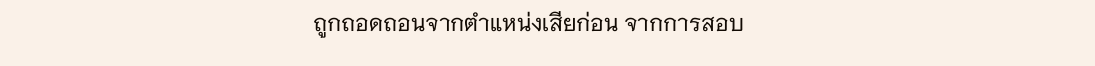ถูกถอดถอนจากตำแหน่งเสียก่อน จากการสอบ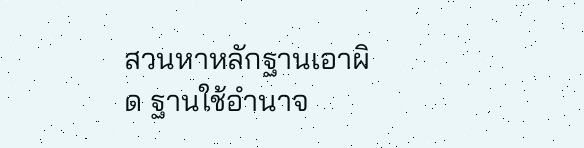สวนหาหลักฐานเอาผิด ฐานใช้อำนาจ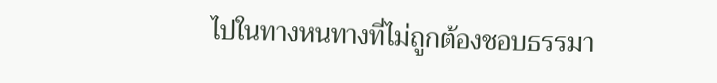ไปในทางหนทางที่ไม่ถูกต้องชอบธรรมา